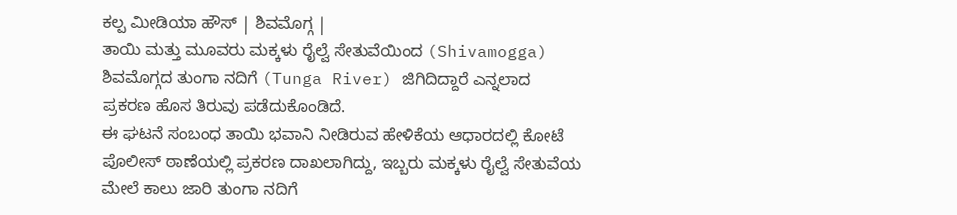ಕಲ್ಪ ಮೀಡಿಯಾ ಹೌಸ್ | ಶಿವಮೊಗ್ಗ |
ತಾಯಿ ಮತ್ತು ಮೂವರು ಮಕ್ಕಳು ರೈಲ್ವೆ ಸೇತುವೆಯಿಂದ (Shivamogga) ಶಿವಮೊಗ್ಗದ ತುಂಗಾ ನದಿಗೆ (Tunga River) ಜಿಗಿದಿದ್ದಾರೆ ಎನ್ನಲಾದ ಪ್ರಕರಣ ಹೊಸ ತಿರುವು ಪಡೆದುಕೊಂಡಿದೆ.
ಈ ಘಟನೆ ಸಂಬಂಧ ತಾಯಿ ಭವಾನಿ ನೀಡಿರುವ ಹೇಳಿಕೆಯ ಆಧಾರದಲ್ಲಿ ಕೋಟೆ ಪೊಲೀಸ್ ಠಾಣೆಯಲ್ಲಿ ಪ್ರಕರಣ ದಾಖಲಾಗಿದ್ದು, ಇಬ್ಬರು ಮಕ್ಕಳು ರೈಲ್ವೆ ಸೇತುವೆಯ ಮೇಲೆ ಕಾಲು ಜಾರಿ ತುಂಗಾ ನದಿಗೆ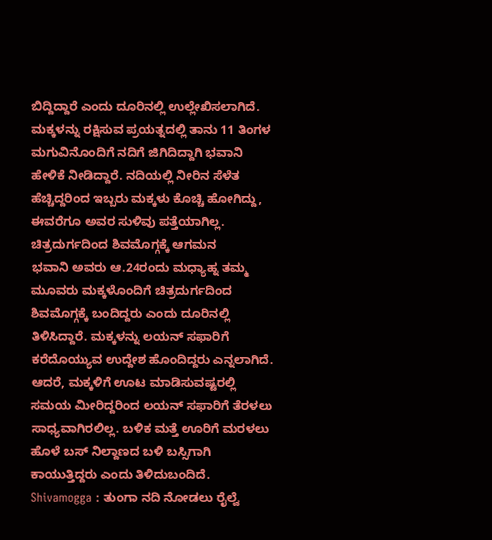ಬಿದ್ದಿದ್ದಾರೆ ಎಂದು ದೂರಿನಲ್ಲಿ ಉಲ್ಲೇಖಿಸಲಾಗಿದೆ.
ಮಕ್ಕಳನ್ನು ರಕ್ಷಿಸುವ ಪ್ರಯತ್ನದಲ್ಲಿ ತಾನು 11 ತಿಂಗಳ ಮಗುವಿನೊಂದಿಗೆ ನದಿಗೆ ಜಿಗಿದಿದ್ದಾಗಿ ಭವಾನಿ ಹೇಳಿಕೆ ನೀಡಿದ್ದಾರೆ. ನದಿಯಲ್ಲಿ ನೀರಿನ ಸೆಳೆತ ಹೆಚ್ಚಿದ್ದರಿಂದ ಇಬ್ಬರು ಮಕ್ಕಳು ಕೊಚ್ಚಿ ಹೋಗಿದ್ದು, ಈವರೆಗೂ ಅವರ ಸುಳಿವು ಪತ್ತೆಯಾಗಿಲ್ಲ.
ಚಿತ್ರದುರ್ಗದಿಂದ ಶಿವಮೊಗ್ಗಕ್ಕೆ ಆಗಮನ
ಭವಾನಿ ಅವರು ಆ.24ರಂದು ಮಧ್ಯಾಹ್ನ ತಮ್ಮ ಮೂವರು ಮಕ್ಕಳೊಂದಿಗೆ ಚಿತ್ರದುರ್ಗದಿಂದ ಶಿವಮೊಗ್ಗಕ್ಕೆ ಬಂದಿದ್ದರು ಎಂದು ದೂರಿನಲ್ಲಿ ತಿಳಿಸಿದ್ದಾರೆ. ಮಕ್ಕಳನ್ನು ಲಯನ್ ಸಫಾರಿಗೆ ಕರೆದೊಯ್ಯುವ ಉದ್ದೇಶ ಹೊಂದಿದ್ದರು ಎನ್ನಲಾಗಿದೆ.
ಆದರೆ, ಮಕ್ಕಳಿಗೆ ಊಟ ಮಾಡಿಸುವಷ್ಟರಲ್ಲಿ ಸಮಯ ಮೀರಿದ್ದರಿಂದ ಲಯನ್ ಸಫಾರಿಗೆ ತೆರಳಲು ಸಾಧ್ಯವಾಗಿರಲಿಲ್ಲ. ಬಳಿಕ ಮತ್ತೆ ಊರಿಗೆ ಮರಳಲು ಹೊಳೆ ಬಸ್ ನಿಲ್ದಾಣದ ಬಳಿ ಬಸ್ಸಿಗಾಗಿ ಕಾಯುತ್ತಿದ್ದರು ಎಂದು ತಿಳಿದುಬಂದಿದೆ.
Shivamogga : ತುಂಗಾ ನದಿ ನೋಡಲು ರೈಲ್ವೆ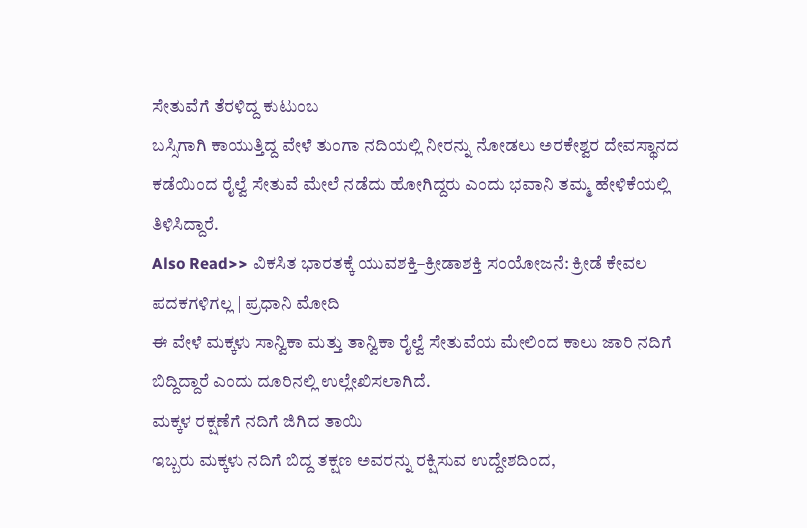ಸೇತುವೆಗೆ ತೆರಳಿದ್ದ ಕುಟುಂಬ
ಬಸ್ಸಿಗಾಗಿ ಕಾಯುತ್ತಿದ್ದ ವೇಳೆ ತುಂಗಾ ನದಿಯಲ್ಲಿ ನೀರನ್ನು ನೋಡಲು ಅರಕೇಶ್ವರ ದೇವಸ್ಥಾನದ ಕಡೆಯಿಂದ ರೈಲ್ವೆ ಸೇತುವೆ ಮೇಲೆ ನಡೆದು ಹೋಗಿದ್ದರು ಎಂದು ಭವಾನಿ ತಮ್ಮ ಹೇಳಿಕೆಯಲ್ಲಿ ತಿಳಿಸಿದ್ದಾರೆ.
Also Read>> ವಿಕಸಿತ ಭಾರತಕ್ಕೆ ಯುವಶಕ್ತಿ–ಕ್ರೀಡಾಶಕ್ತಿ ಸಂಯೋಜನೆ: ಕ್ರೀಡೆ ಕೇವಲ ಪದಕಗಳಿಗಲ್ಲ | ಪ್ರಧಾನಿ ಮೋದಿ
ಈ ವೇಳೆ ಮಕ್ಕಳು ಸಾನ್ವಿಕಾ ಮತ್ತು ತಾನ್ವಿಕಾ ರೈಲ್ವೆ ಸೇತುವೆಯ ಮೇಲಿಂದ ಕಾಲು ಜಾರಿ ನದಿಗೆ ಬಿದ್ದಿದ್ದಾರೆ ಎಂದು ದೂರಿನಲ್ಲಿ ಉಲ್ಲೇಖಿಸಲಾಗಿದೆ.
ಮಕ್ಕಳ ರಕ್ಷಣೆಗೆ ನದಿಗೆ ಜಿಗಿದ ತಾಯಿ
ಇಬ್ಬರು ಮಕ್ಕಳು ನದಿಗೆ ಬಿದ್ದ ತಕ್ಷಣ ಅವರನ್ನು ರಕ್ಷಿಸುವ ಉದ್ದೇಶದಿಂದ,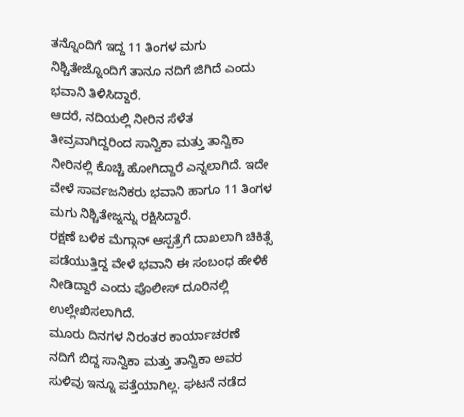ತನ್ನೊಂದಿಗೆ ಇದ್ದ 11 ತಿಂಗಳ ಮಗು ನಿಶ್ಚಿತೇಜ್ನೊಂದಿಗೆ ತಾನೂ ನದಿಗೆ ಜಿಗಿದೆ ಎಂದು ಭವಾನಿ ತಿಳಿಸಿದ್ದಾರೆ.
ಆದರೆ, ನದಿಯಲ್ಲಿ ನೀರಿನ ಸೆಳೆತ ತೀವ್ರವಾಗಿದ್ದರಿಂದ ಸಾನ್ವಿಕಾ ಮತ್ತು ತಾನ್ವಿಕಾ ನೀರಿನಲ್ಲಿ ಕೊಚ್ಚಿ ಹೋಗಿದ್ದಾರೆ ಎನ್ನಲಾಗಿದೆ. ಇದೇ ವೇಳೆ ಸಾರ್ವಜನಿಕರು ಭವಾನಿ ಹಾಗೂ 11 ತಿಂಗಳ ಮಗು ನಿಶ್ಚಿತೇಜ್ನನ್ನು ರಕ್ಷಿಸಿದ್ದಾರೆ.
ರಕ್ಷಣೆ ಬಳಿಕ ಮೆಗ್ಗಾನ್ ಆಸ್ಪತ್ರೆಗೆ ದಾಖಲಾಗಿ ಚಿಕಿತ್ಸೆ ಪಡೆಯುತ್ತಿದ್ದ ವೇಳೆ ಭವಾನಿ ಈ ಸಂಬಂಧ ಹೇಳಿಕೆ ನೀಡಿದ್ದಾರೆ ಎಂದು ಪೊಲೀಸ್ ದೂರಿನಲ್ಲಿ ಉಲ್ಲೇಖಿಸಲಾಗಿದೆ.
ಮೂರು ದಿನಗಳ ನಿರಂತರ ಕಾರ್ಯಾಚರಣೆ
ನದಿಗೆ ಬಿದ್ದ ಸಾನ್ವಿಕಾ ಮತ್ತು ತಾನ್ವಿಕಾ ಅವರ ಸುಳಿವು ಇನ್ನೂ ಪತ್ತೆಯಾಗಿಲ್ಲ. ಘಟನೆ ನಡೆದ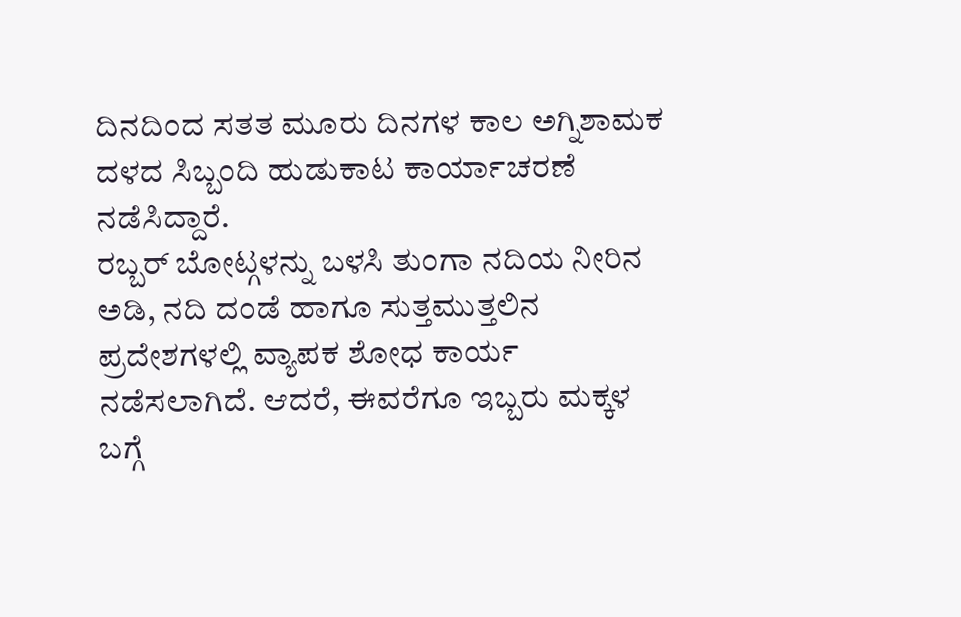ದಿನದಿಂದ ಸತತ ಮೂರು ದಿನಗಳ ಕಾಲ ಅಗ್ನಿಶಾಮಕ ದಳದ ಸಿಬ್ಬಂದಿ ಹುಡುಕಾಟ ಕಾರ್ಯಾಚರಣೆ ನಡೆಸಿದ್ದಾರೆ.
ರಬ್ಬರ್ ಬೋಟ್ಗಳನ್ನು ಬಳಸಿ ತುಂಗಾ ನದಿಯ ನೀರಿನ ಅಡಿ, ನದಿ ದಂಡೆ ಹಾಗೂ ಸುತ್ತಮುತ್ತಲಿನ ಪ್ರದೇಶಗಳಲ್ಲಿ ವ್ಯಾಪಕ ಶೋಧ ಕಾರ್ಯ ನಡೆಸಲಾಗಿದೆ. ಆದರೆ, ಈವರೆಗೂ ಇಬ್ಬರು ಮಕ್ಕಳ ಬಗ್ಗೆ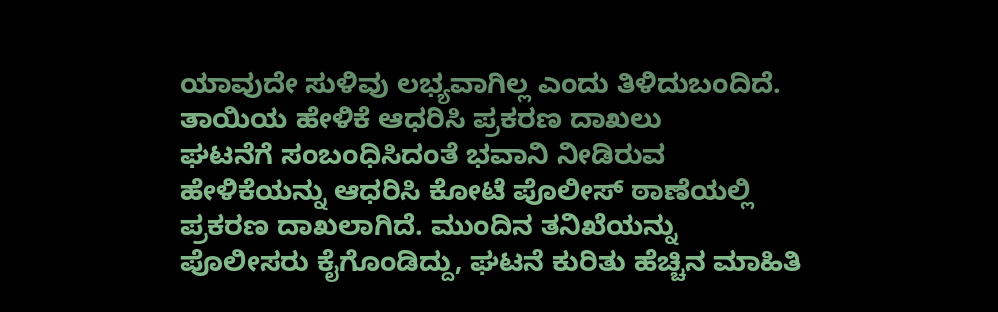ಯಾವುದೇ ಸುಳಿವು ಲಭ್ಯವಾಗಿಲ್ಲ ಎಂದು ತಿಳಿದುಬಂದಿದೆ.
ತಾಯಿಯ ಹೇಳಿಕೆ ಆಧರಿಸಿ ಪ್ರಕರಣ ದಾಖಲು
ಘಟನೆಗೆ ಸಂಬಂಧಿಸಿದಂತೆ ಭವಾನಿ ನೀಡಿರುವ ಹೇಳಿಕೆಯನ್ನು ಆಧರಿಸಿ ಕೋಟೆ ಪೊಲೀಸ್ ಠಾಣೆಯಲ್ಲಿ ಪ್ರಕರಣ ದಾಖಲಾಗಿದೆ. ಮುಂದಿನ ತನಿಖೆಯನ್ನು ಪೊಲೀಸರು ಕೈಗೊಂಡಿದ್ದು, ಘಟನೆ ಕುರಿತು ಹೆಚ್ಚಿನ ಮಾಹಿತಿ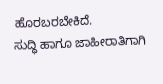ಹೊರಬರಬೇಕಿದೆ.
ಸುದ್ಧಿ ಹಾಗೂ ಜಾಹೀರಾತಿಗಾಗಿ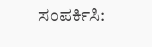ಸಂಪರ್ಕಿಸಿ: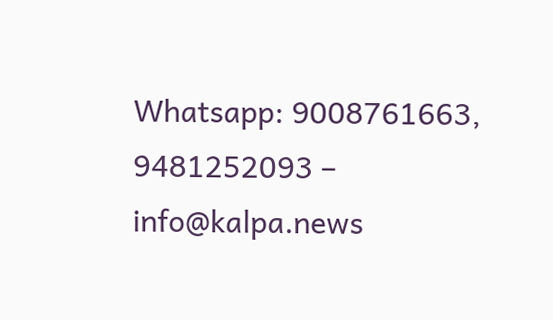Whatsapp: 9008761663, 9481252093 – info@kalpa.news